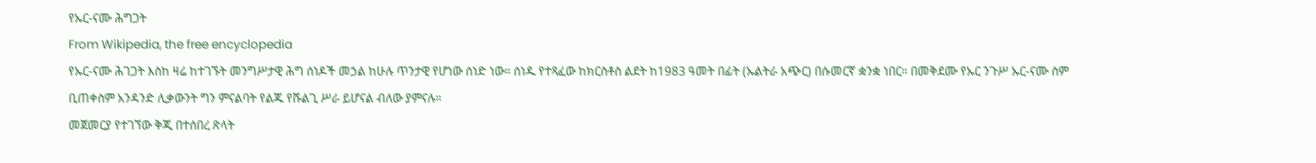የኡር-ናሙ ሕግጋት
From Wikipedia, the free encyclopedia
የኡር-ናሙ ሕገጋት እስከ ዛሬ ከተገኙት መንግሥታዊ ሕግ ሰነዶች መኃል ከሁሉ ጥንታዊ የሆነው ሰነድ ነው። ሰነዱ የተጻፈው ከክርስቶስ ልደት ከ1983 ዓመት በፊት (ኡልትራ አጭር) በሱመርኛ ቋንቋ ነበር። በመቅደሙ የኡር ንጉሥ ኡር-ናሙ ስም ቢጠቀስም አንዳንድ ሊቃውንት ግን ምናልባት የልጁ የሹልጊ ሥራ ይሆናል ብለው ያምናሉ።
መጀመርያ የተገኘው ቅጂ በተሰበረ ጽላት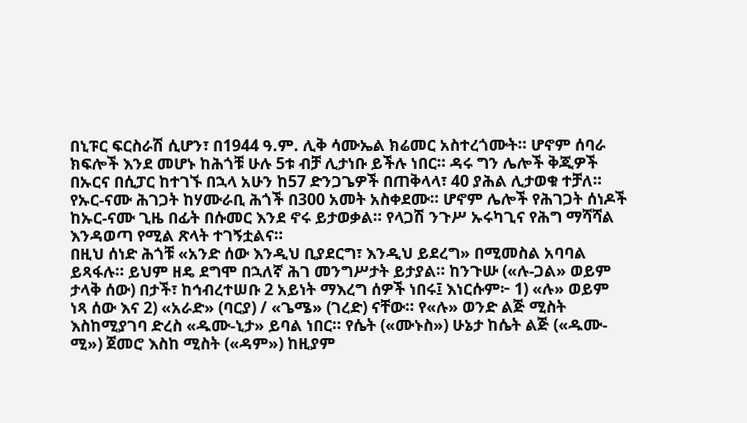በኒፑር ፍርስራሽ ሲሆን፣ በ1944 ዓ.ም. ሊቅ ሳሙኤል ክሬመር አስተረጎሙት። ሆኖም ሰባራ ክፍሎች እንደ መሆኑ ከሕጎቹ ሁሉ 5ቱ ብቻ ሊታነቡ ይችሉ ነበር። ዳሩ ግን ሌሎች ቅጂዎች በኡርና በሲፓር ከተገኙ በኋላ አሁን ከ57 ድንጋጌዎች በጠቅላላ፣ 40 ያሕል ሊታወቁ ተቻለ።
የኡር-ናሙ ሕገጋት ከሃሙራቢ ሕጎች በ300 አመት አስቀደሙ። ሆኖም ሌሎች የሕገጋት ሰነዶች ከኡር-ናሙ ጊዜ በፊት በሱመር እንደ ኖሩ ይታወቃል። የላጋሽ ንጉሥ ኡሩካጊና የሕግ ማሻሻል እንዳወጣ የሚል ጽላት ተገኝቷልና።
በዚህ ሰነድ ሕጎቹ «አንድ ሰው እንዲህ ቢያደርግ፣ እንዲህ ይደረግ» በሚመስል አባባል ይጻፋሉ። ይህም ዘዴ ደግሞ በኋለኛ ሕገ መንግሥታት ይታያል። ከንጉሡ («ሉ-ጋል» ወይም ታላቅ ሰው) በታች፣ ከኅብረተሠቡ 2 አይነት ማእረግ ሰዎች ነበሩ፤ እነርሱም፦ 1) «ሉ» ወይም ነጻ ሰው እና 2) «አራድ» (ባርያ) / «ጌሜ» (ገረድ) ናቸው። የ«ሉ» ወንድ ልጅ ሚስት እስከሚያገባ ድረስ «ዱሙ-ኒታ» ይባል ነበር። የሴት («ሙኑስ») ሁኔታ ከሴት ልጅ («ዱሙ-ሚ») ጀመሮ እስከ ሚስት («ዳም») ከዚያም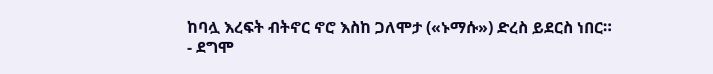ከባሏ እረፍት ብትኖር ኖሮ እስከ ጋለሞታ («ኑማሱ») ድረስ ይደርስ ነበር።
- ደግሞ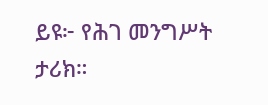ይዩ፦ የሕገ መንግሥት ታሪክ።